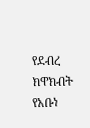የደብረ ክዋክብት የአቡነ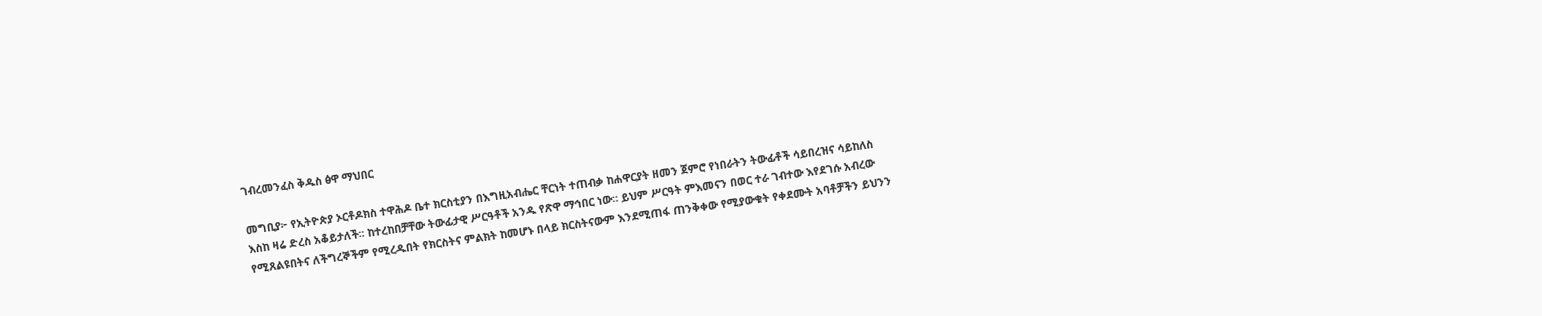ገብረመንፈስ ቅዱስ ፅዋ ማህበር

መግቢያ፦ የኢትዮጵያ ኦርቶዶክስ ተዋሕዶ ቤተ ክርስቲያን በእግዚአብሔር ቸርነት ተጠብቃ ከሐዋርያት ዘመን ጀምሮ የነበራትን ትውፊቶች ሳይበረዝና ሳይከለስ እስከ ዛሬ ድረስ አቆይታለች፡፡ ከተረከበቻቸው ትውፊታዊ ሥርዓቶች አንዱ የጽዋ ማኅበር ነው። ይህም ሥርዓት ምእመናን በወር ተራ ገብተው እየደገሱ አብረው የሚጸልዩበትና ለችግረኞችም የሚረዱበት የክርስትና ምልክት ከመሆኑ በላይ ክርስትናውም እንደሚጠፋ ጠንቅቀው የሚያውቁት የቀደሙት አባቶቻችን ይህንን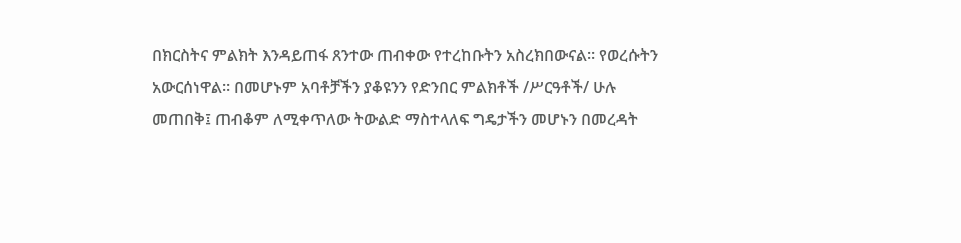በክርስትና ምልክት እንዳይጠፋ ጸንተው ጠብቀው የተረከቡትን አስረክበውናል። የወረሱትን አውርሰነዋል። በመሆኑም አባቶቻችን ያቆዩንን የድንበር ምልክቶች /ሥርዓቶች/ ሁሉ መጠበቅ፤ ጠብቆም ለሚቀጥለው ትውልድ ማስተላለፍ ግዴታችን መሆኑን በመረዳት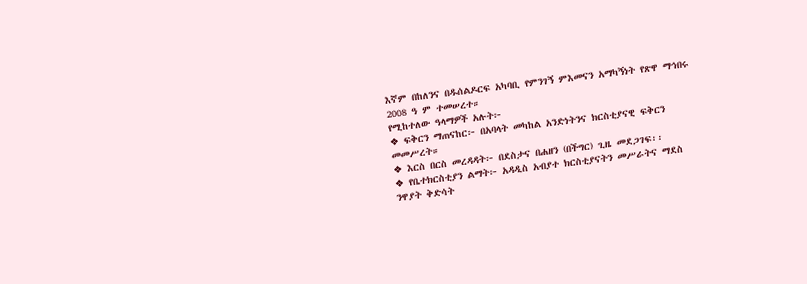እኛም በከለንና በዱሰልዶርፍ አካባቢ የምንገኝ ምእመናን አማካኝነት የጽዋ ማኅበሩ 2008 ዓ ም ተመሠረተ።
የሚከተለው ዓላማዎች አሉት፦
❖ ፍቅርን ማጠናከር፦ በአባላት መካከል አንድነትንና ክርስቲያናዊ ፍቅርን መመሥረት።
❖ እርስ በርስ መረዳዳት፦ በደስታና በሐዘን (በችግር) ጊዜ መደጋገፍ፡፡
❖ የቤተክርስቲያን ልማት፦ አዳዲስ አብያተ ክርስቲያናትን መሥራትና ማደስ ንዋያት ቅድሳት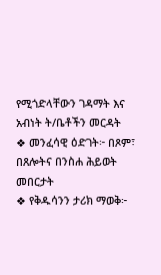የሚጎድላቸውን ገዳማት እና አብነት ት/ቤቶችን መርዳት
❖ መንፈሳዊ ዕድገት፦ በጾም፣ በጸሎትና በንስሐ ሕይወት መበርታት
❖ የቅዱሳንን ታሪክ ማወቅ፦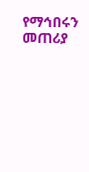የማኅበሩን መጠሪያ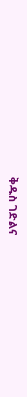ቅዱስ ገድልና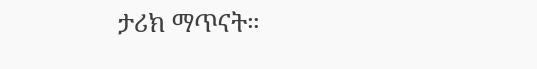ታሪክ ማጥናት።